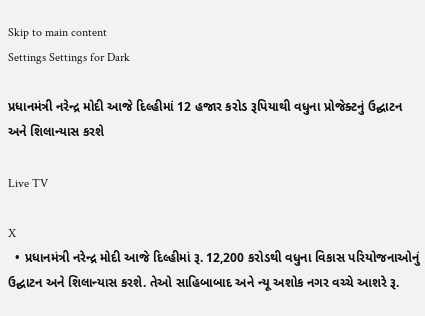Skip to main content
Settings Settings for Dark

પ્રધાનમંત્રી નરેન્દ્ર મોદી આજે દિલ્હીમાં 12 હજાર કરોડ રૂપિયાથી વધુના પ્રોજેક્ટનું ઉદ્ઘાટન અને શિલાન્યાસ કરશે

Live TV

X
  • પ્રધાનમંત્રી નરેન્દ્ર મોદી આજે દિલ્હીમાં રૂ. 12,200 કરોડથી વધુના વિકાસ પરિયોજનાઓનું ઉદ્ઘાટન અને શિલાન્યાસ કરશે. તેઓ સાહિબાબાદ અને ન્યૂ અશોક નગર વચ્ચે આશરે રૂ.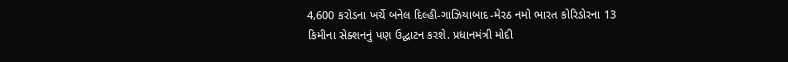4,600 કરોડના ખર્ચે બનેલ દિલ્હી-ગાઝિયાબાદ-મેરઠ નમો ભારત કોરિડોરના 13 કિમીના સેક્શનનું પણ ઉદ્ઘાટન કરશે. પ્રધાનમંત્રી મોદી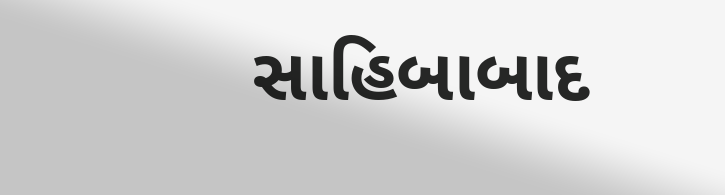સાહિબાબાદ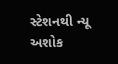સ્ટેશનથી ન્યૂ અશોક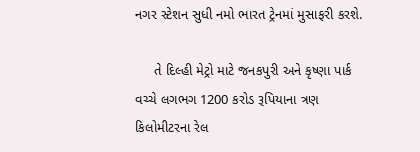નગર સ્ટેશન સુધી નમો ભારત ટ્રેનમાં મુસાફરી કરશે.

     તે દિલ્હી મેટ્રો માટે જનકપુરી અને કૃષ્ણા પાર્ક વચ્ચે લગભગ 1200 કરોડ રૂપિયાના ત્રણ કિલોમીટરના રેલ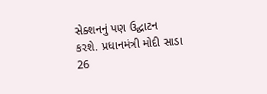સેક્શનનું પણ ઉદ્ઘાટન કરશે. પ્રધાનમંત્રી મોદી સાડા 26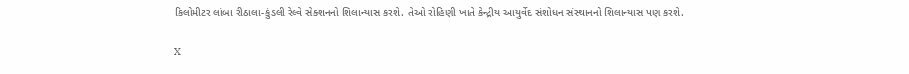કિલોમીટર લાંબા રીઠાલા-કુંડલી રેલ્વે સેક્શનનો શિલાન્યાસ કરશે. તેઓ રોહિણી ખાતે કેન્દ્રીય આયુર્વેદ સંશોધન સંસ્થાનનો શિલાન્યાસ પણ કરશે.

X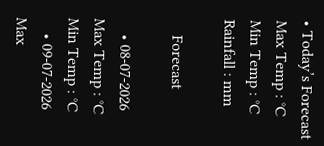• Today’s Forecast Max Temp : °C Min Temp : °C Rainfall : mm

    Forecast

    • 08-07-2026 Max Temp : °C Min Temp : °C
    • 09-07-2026 Max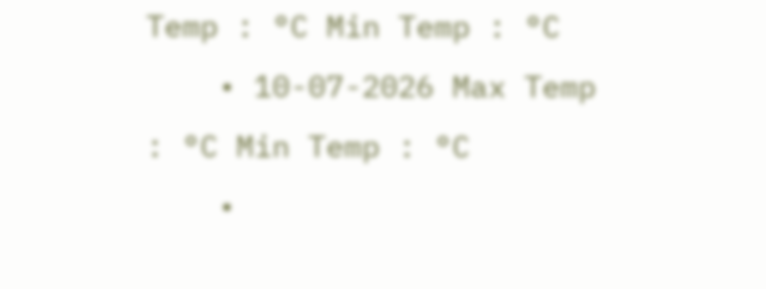Temp : °C Min Temp : °C
    • 10-07-2026 Max Temp : °C Min Temp : °C
    •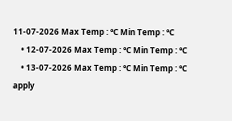11-07-2026 Max Temp : °C Min Temp : °C
    • 12-07-2026 Max Temp : °C Min Temp : °C
    • 13-07-2026 Max Temp : °C Min Temp : °C
apply